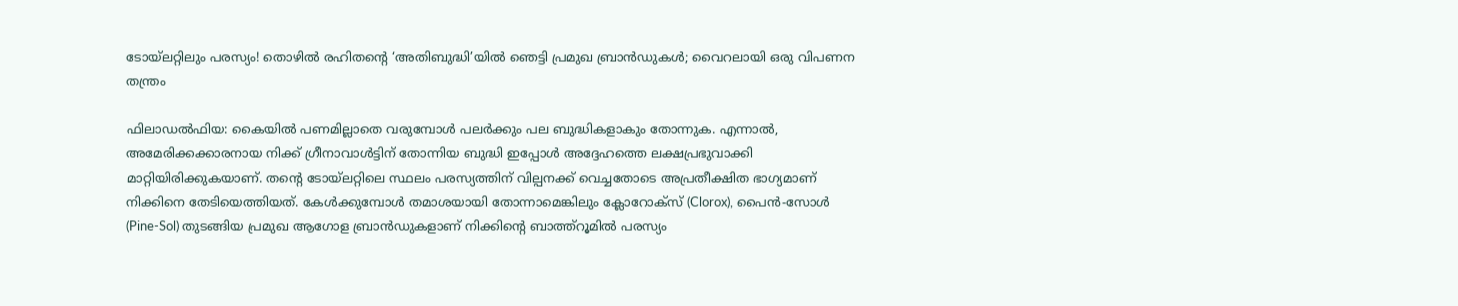ടോയ്‌ലറ്റിലും പരസ്യം! തൊഴിൽ രഹിതന്റെ ‘അതിബുദ്ധി’യിൽ ഞെട്ടി പ്രമുഖ ബ്രാൻഡുകൾ; വൈറലായി ഒരു വിപണന തന്ത്രം

ഫിലാഡൽഫിയ: കൈയിൽ പണമില്ലാതെ വരുമ്പോൾ പലർക്കും പല ബുദ്ധികളാകും തോന്നുക. എന്നാൽ, അമേരിക്കക്കാരനായ നിക്ക് ഗ്രീനാവാൾട്ടിന് തോന്നിയ ബുദ്ധി ഇപ്പോൾ അദ്ദേഹത്തെ ലക്ഷപ്രഭുവാക്കി മാറ്റിയിരിക്കുകയാണ്. തന്റെ ടോയ്‌ലറ്റിലെ സ്ഥലം പരസ്യത്തിന് വില്പനക്ക് വെച്ചതോടെ അപ്രതീക്ഷിത ഭാഗ്യമാണ് നിക്കിനെ തേടിയെത്തിയത്. കേൾക്കുമ്പോൾ തമാശയായി തോന്നാമെങ്കിലും ക്ലോറോക്സ് (Clorox), പൈൻ-സോൾ (Pine-Sol) തുടങ്ങിയ പ്രമുഖ ആഗോള ബ്രാൻഡുകളാണ് നിക്കിന്റെ ബാത്ത്റൂമിൽ പരസ്യം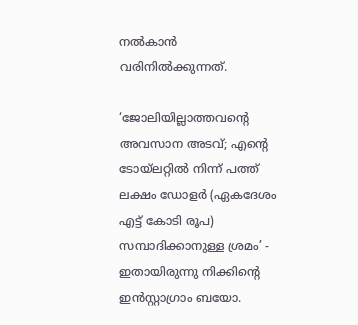നൽകാൻ വരിനിൽക്കുന്നത്.

‘ജോലിയില്ലാത്തവന്റെ അവസാന അടവ്; എന്റെ ടോയ്‌ലറ്റിൽ നിന്ന് പത്ത് ലക്ഷം ഡോളർ (ഏകദേശം എട്ട് കോടി രൂപ) സമ്പാദിക്കാനുള്ള ശ്രമം’ - ഇതായിരുന്നു നിക്കിന്റെ ഇൻസ്റ്റാഗ്രാം ബയോ.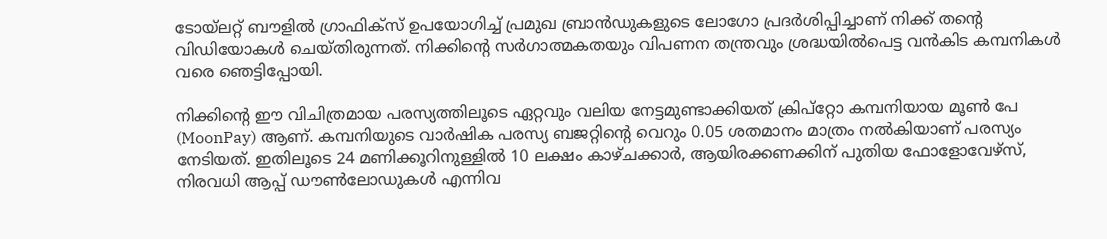ടോയ്‌ലറ്റ് ബൗളിൽ ഗ്രാഫിക്സ് ഉപയോഗിച്ച് പ്രമുഖ ബ്രാൻഡുകളുടെ ലോഗോ പ്രദർശിപ്പിച്ചാണ് നിക്ക് തന്റെ വിഡിയോകൾ ചെയ്തിരുന്നത്. നിക്കിന്റെ സർഗാത്മകതയും വിപണന തന്ത്രവും ശ്രദ്ധയിൽപെട്ട വൻകിട കമ്പനികൾ വരെ ഞെട്ടിപ്പോയി.

നിക്കിന്റെ ഈ വിചിത്രമായ പരസ്യത്തിലൂടെ ഏറ്റവും വലിയ നേട്ടമുണ്ടാക്കിയത് ക്രിപ്റ്റോ കമ്പനിയായ മൂൺ പേ (MoonPay) ആണ്. കമ്പനിയുടെ വാർഷിക പരസ്യ ബജറ്റിന്റെ വെറും 0.05 ശതമാനം മാത്രം നൽകിയാണ് പരസ്യം നേടിയത്. ഇതിലൂടെ 24 മണിക്കൂറിനുള്ളിൽ 10 ലക്ഷം കാഴ്ചക്കാർ, ആയിരക്കണക്കിന് പുതിയ ഫോളോവേഴ്‌സ്, നിരവധി ആപ്പ് ഡൗൺലോഡുകൾ എന്നിവ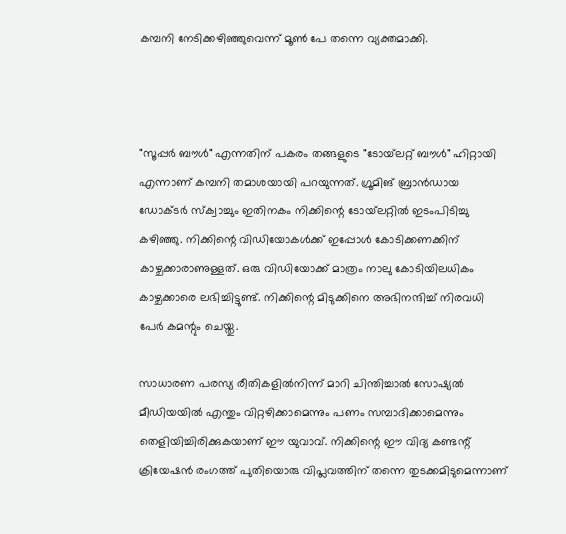കമ്പനി നേടിക്കഴിഞ്ഞുവെന്ന് മൂൺ പേ തന്നെ വ്യക്തമാക്കി.



"സൂപ്പർ ബൗൾ" എന്നതിന് പകരം തങ്ങളുടെ "ടോയ്‌ലറ്റ് ബൗൾ" ഹിറ്റായി എന്നാണ് കമ്പനി തമാശയായി പറയുന്നത്. ഗ്രൂമിങ് ബ്രാൻഡായ ഡോക്ടർ സ്ക്വാച്ചും ഇതിനകം നിക്കിന്റെ ടോയ്‌ലറ്റിൽ ഇടംപിടിച്ചു കഴിഞ്ഞു. നിക്കിന്റെ വിഡിയോകൾക്ക് ഇപ്പോൾ കോടിക്കണക്കിന് കാഴ്ചക്കാരാണുള്ളത്. ഒരു വിഡിയോക്ക് മാത്രം നാലു കോടിയിലധികം കാഴ്ചക്കാരെ ലഭിച്ചിട്ടുണ്ട്. നിക്കിന്റെ മിടുക്കിനെ അഭിനന്ദിച്ച് നിരവധി പേർ കമന്റും ചെയ്തു.

സാധാരണ പരസ്യ രീതികളിൽനിന്ന് മാറി ചിന്തിച്ചാൽ സോഷ്യൽ മീഡിയയിൽ എന്തും വിറ്റഴിക്കാമെന്നും പണം സമ്പാദിക്കാമെന്നും തെളിയിച്ചിരിക്കുകയാണ് ഈ യുവാവ്. നിക്കിന്റെ ഈ വിദ്യ കണ്ടന്റ് ക്രിയേഷൻ രംഗത്ത് പുതിയൊരു വിപ്ലവത്തിന് തന്നെ തുടക്കമിടുമെന്നാണ്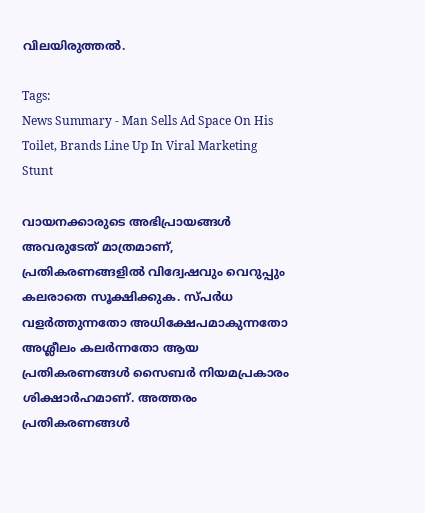വിലയിരുത്തൽ.

Tags:
News Summary - Man Sells Ad Space On His Toilet, Brands Line Up In Viral Marketing Stunt

വായനക്കാരുടെ അഭിപ്രായങ്ങള്‍ അവരുടേത് മാത്രമാണ്, പ്രതികരണങ്ങളിൽ വിദ്വേഷവും വെറുപ്പും കലരാതെ സൂക്ഷിക്കുക. സ്പർധ വളർത്തുന്നതോ അധിക്ഷേപമാകുന്നതോ അശ്ലീലം കലർന്നതോ ആയ പ്രതികരണങ്ങൾ സൈബർ നിയമപ്രകാരം ശിക്ഷാർഹമാണ്. അത്തരം പ്രതികരണങ്ങൾ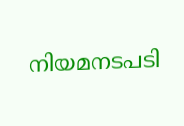നിയമനടപടി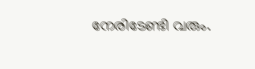നേരിടേണ്ടി വരും.